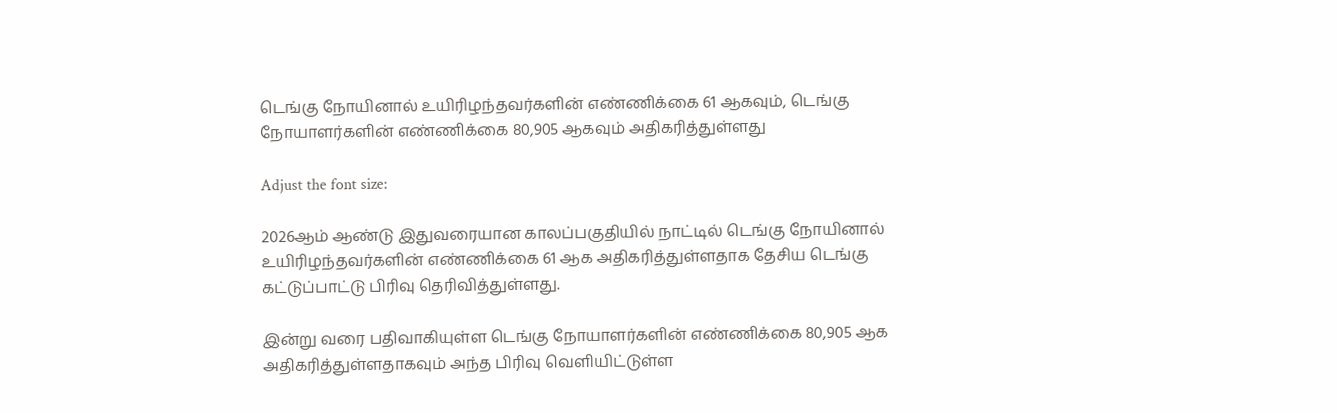டெங்கு நோயினால் உயிரிழந்தவர்களின் எண்ணிக்கை 61 ஆகவும், டெங்கு நோயாளர்களின் எண்ணிக்கை 80,905 ஆகவும் அதிகரித்துள்ளது

Adjust the font size:

2026ஆம் ஆண்டு இதுவரையான காலப்பகுதியில் நாட்டில் டெங்கு நோயினால் உயிரிழந்தவர்களின் எண்ணிக்கை 61 ஆக அதிகரித்துள்ளதாக தேசிய டெங்கு கட்டுப்பாட்டு பிரிவு தெரிவித்துள்ளது.

இன்று வரை பதிவாகியுள்ள டெங்கு நோயாளர்களின் எண்ணிக்கை 80,905 ஆக அதிகரித்துள்ளதாகவும் அந்த பிரிவு வெளியிட்டுள்ள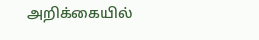அறிக்கையில்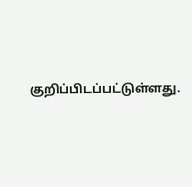குறிப்பிடப்பட்டுள்ளது.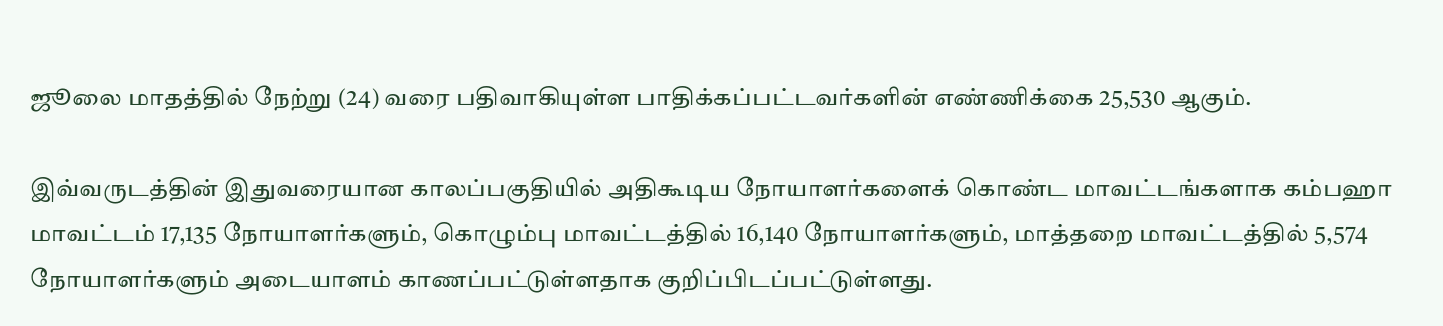ஜூலை மாதத்தில் நேற்று (24) வரை பதிவாகியுள்ள பாதிக்கப்பட்டவர்களின் எண்ணிக்கை 25,530 ஆகும்.

இவ்வருடத்தின் இதுவரையான காலப்பகுதியில் அதிகூடிய நோயாளர்களைக் கொண்ட மாவட்டங்களாக கம்பஹா மாவட்டம் 17,135 நோயாளர்களும், கொழும்பு மாவட்டத்தில் 16,140 நோயாளர்களும், மாத்தறை மாவட்டத்தில் 5,574 நோயாளர்களும் அடையாளம் காணப்பட்டுள்ளதாக குறிப்பிடப்பட்டுள்ளது.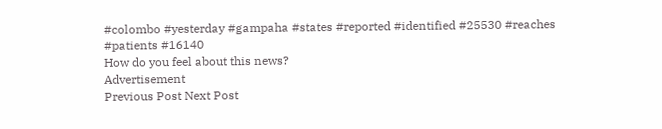#colombo #yesterday #gampaha #states #reported #identified #25530 #reaches #patients #16140
How do you feel about this news?
Advertisement
Previous Post Next Post